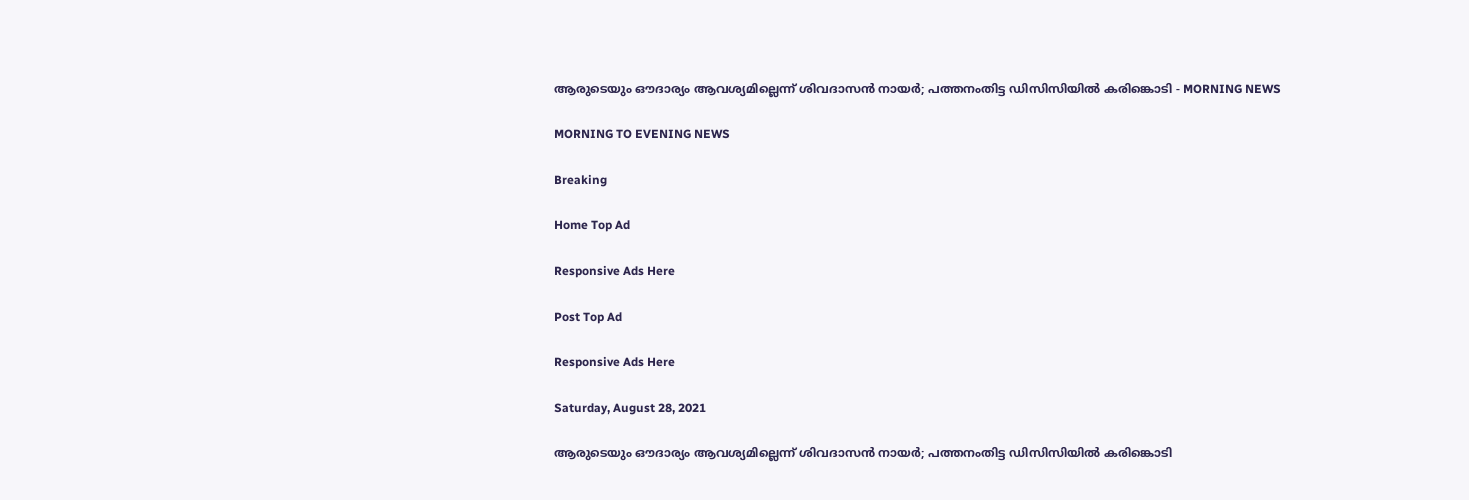ആരുടെയും ഔദാര്യം ആവശ്യമില്ലെന്ന്‌ ശിവദാസന്‍ നായര്‍; പത്തനംതിട്ട ഡിസിസിയില്‍ കരിങ്കൊടി - MORNING NEWS

MORNING TO EVENING NEWS

Breaking

Home Top Ad

Responsive Ads Here

Post Top Ad

Responsive Ads Here

Saturday, August 28, 2021

ആരുടെയും ഔദാര്യം ആവശ്യമില്ലെന്ന്‌ ശിവദാസന്‍ നായര്‍; പത്തനംതിട്ട ഡിസിസിയില്‍ കരിങ്കൊടി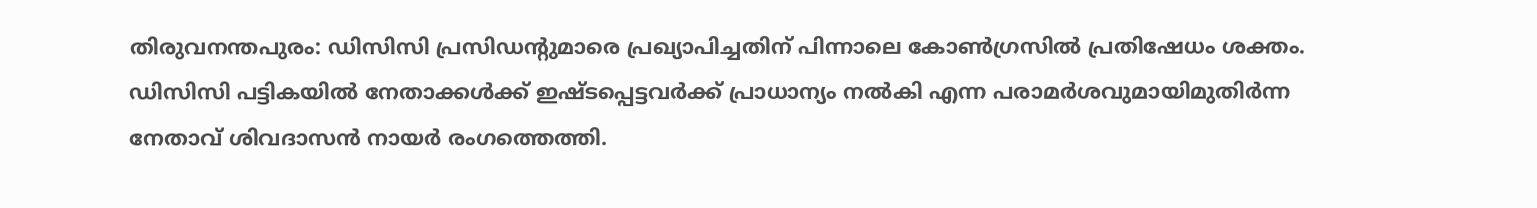തിരുവനന്തപുരം: ഡിസിസി പ്രസിഡന്റുമാരെ പ്രഖ്യാപിച്ചതിന് പിന്നാലെ കോൺഗ്രസിൽ പ്രതിഷേധം ശക്തം. ഡിസിസി പട്ടികയിൽ നേതാക്കൾക്ക് ഇഷ്ടപ്പെട്ടവർക്ക് പ്രാധാന്യം നൽകി എന്ന പരാമർശവുമായിമുതിർന്ന നേതാവ് ശിവദാസൻ നായർ രംഗത്തെത്തി.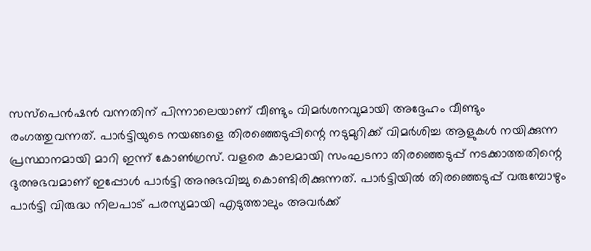സസ്പെൻഷൻ വന്നതിന് പിന്നാലെയാണ് വീണ്ടും വിമർശനവുമായി അദ്ദേഹം വീണ്ടും രംഗത്തുവന്നത്. പാർട്ടിയുടെ നയങ്ങളെ തിരഞ്ഞെടുപ്പിന്റെ നടുമുറിക്ക് വിമർശിച്ച ആളുകൾ നയിക്കുന്ന പ്രസ്ഥാനമായി മാറി ഇന്ന് കോൺഗ്രസ്. വളരെ കാലമായി സംഘടനാ തിരഞ്ഞെടുപ്പ് നടക്കാത്തതിന്റെ ദുരനുഭവമാണ് ഇപ്പോൾ പാർട്ടി അനുഭവിച്ചു കൊണ്ടിരിക്കുന്നത്. പാർട്ടിയിൽ തിരഞ്ഞെടുപ്പ് വരുമ്പോഴും പാർട്ടി വിരുദ്ധ നിലപാട് പരസ്യമായി എടുത്താലും അവർക്ക്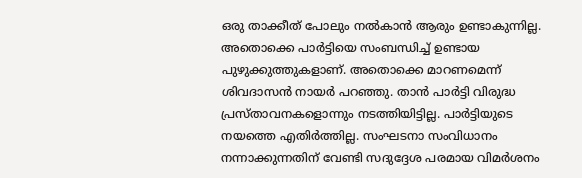ഒരു താക്കീത് പോലും നൽകാൻ ആരും ഉണ്ടാകുന്നില്ല. അതൊക്കെ പാർട്ടിയെ സംബന്ധിച്ച് ഉണ്ടായ പുഴുക്കുത്തുകളാണ്. അതൊക്കെ മാറണമെന്ന് ശിവദാസൻ നായർ പറഞ്ഞു. താൻ പാർട്ടി വിരുദ്ധ പ്രസ്താവനകളൊന്നും നടത്തിയിട്ടില്ല. പാർട്ടിയുടെ നയത്തെ എതിർത്തില്ല. സംഘടനാ സംവിധാനം നന്നാക്കുന്നതിന് വേണ്ടി സദുദ്ദേശ പരമായ വിമർശനം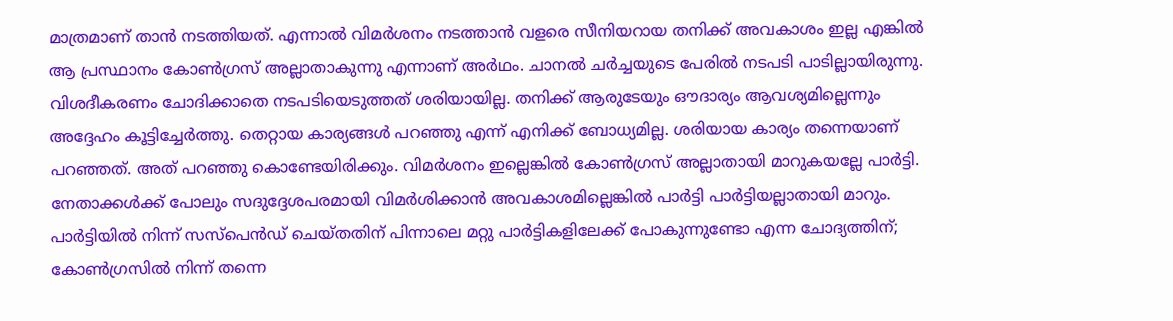മാത്രമാണ് താൻ നടത്തിയത്. എന്നാൽ വിമർശനം നടത്താൻ വളരെ സീനിയറായ തനിക്ക് അവകാശം ഇല്ല എങ്കിൽ ആ പ്രസ്ഥാനം കോൺഗ്രസ് അല്ലാതാകുന്നു എന്നാണ് അർഥം. ചാനൽ ചർച്ചയുടെ പേരിൽ നടപടി പാടില്ലായിരുന്നു. വിശദീകരണം ചോദിക്കാതെ നടപടിയെടുത്തത് ശരിയായില്ല. തനിക്ക് ആരുടേയും ഔദാര്യം ആവശ്യമില്ലെന്നും അദ്ദേഹം കൂട്ടിച്ചേർത്തു. തെറ്റായ കാര്യങ്ങൾ പറഞ്ഞു എന്ന് എനിക്ക് ബോധ്യമില്ല. ശരിയായ കാര്യം തന്നെയാണ് പറഞ്ഞത്. അത് പറഞ്ഞു കൊണ്ടേയിരിക്കും. വിമർശനം ഇല്ലെങ്കിൽ കോൺഗ്രസ് അല്ലാതായി മാറുകയല്ലേ പാർട്ടി. നേതാക്കൾക്ക് പോലും സദുദ്ദേശപരമായി വിമർശിക്കാൻ അവകാശമില്ലെങ്കിൽ പാർട്ടി പാർട്ടിയല്ലാതായി മാറും. പാർട്ടിയിൽ നിന്ന് സസ്പെൻഡ് ചെയ്തതിന് പിന്നാലെ മറ്റു പാർട്ടികളിലേക്ക് പോകുന്നുണ്ടോ എന്ന ചോദ്യത്തിന്; കോൺഗ്രസിൽ നിന്ന് തന്നെ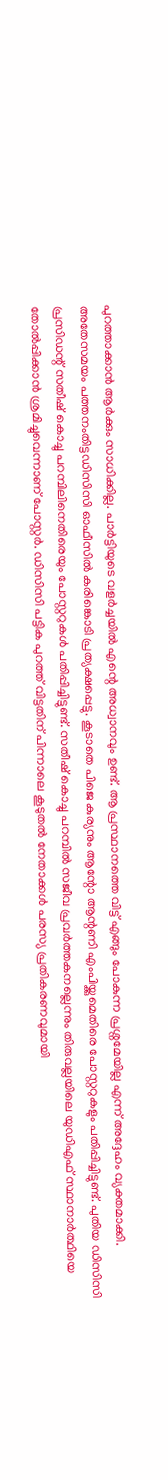പുറത്താക്കാൻ ആർക്കും സാധിക്കില്ല. പാർട്ടിയുടെ വളർച്ചയിൽ എന്റെ അധ്വാനവും ഉണ്ട്. ആ പ്രസ്ഥാനത്തെ വിട്ട് എങ്ങും പോകുന്ന പ്രശ്നമേയില്ല എന്ന് അദ്ദേഹം വ്യക്തമാക്കി. അതേസമയം പത്തനംതിട്ടഡിസിസി ഓഫീസിൽ കരിങ്കൊടി പ്രത്യക്ഷപ്പെട്ടു. കൂടാതെ പിജെ കുര്യനും ആന്റോ ആന്റണി എംപിയ്ക്കുമെതിരെ പോസ്റ്ററുകളും പതിപ്പിച്ചിട്ടുണ്ട്. പുതിയ ഡിസിസി പ്രസിഡന്റ് സതീഷ് കൊച്ചു പറമ്പിലിനെതിരെയും പോസ്റ്ററുകൾ പതിപ്പിച്ചിട്ടുണ്ട്. സതീഷ് കൊച്ചു പറമ്പിൽ സജീവ പ്രവർത്തകനല്ലെന്നും തിരുവല്ലയിലെ യുഡിഎഫ് സ്ഥാനാർത്ഥിയെ തോൽപ്പിക്കാൻ ശ്രമിച്ചുവെന്നാണ് പോസ്റ്റർ. ഡിസിസി പട്ടിക പുറത്ത് വിട്ടതിന് പിന്നാലെ കൂടുതൽ നേതാക്കൾ പരസ്യ പ്രതികരണവുമായി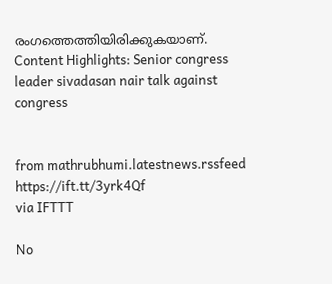രംഗത്തെത്തിയിരിക്കുകയാണ്. Content Highlights: Senior congress leader sivadasan nair talk against congress


from mathrubhumi.latestnews.rssfeed https://ift.tt/3yrk4Qf
via IFTTT

No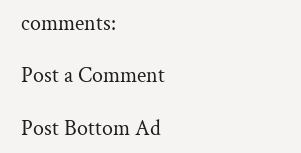comments:

Post a Comment

Post Bottom Ad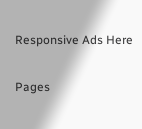Responsive Ads Here

Pages